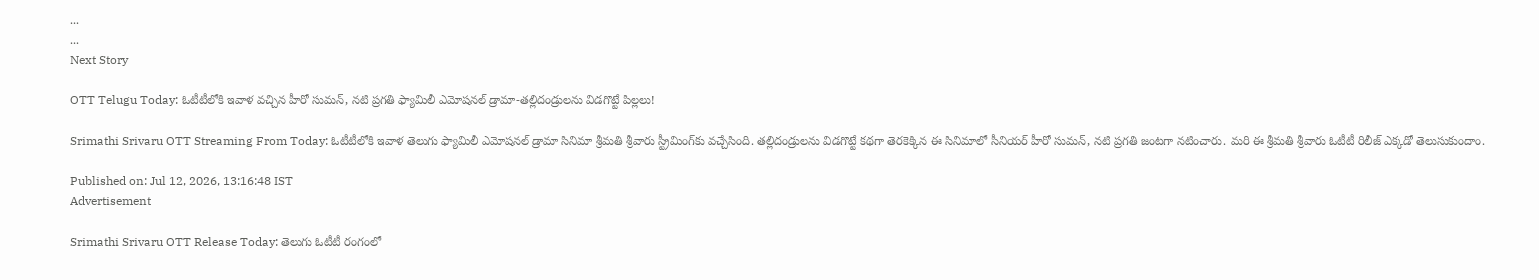...
...
Next Story

OTT Telugu Today: ఓటీటీలోకి ఇవాళ వచ్చిన హీరో సుమన్, నటి ప్రగతి ఫ్యామిలీ ఎమోషనల్ డ్రామా-తల్లిదండ్రులను విడగొట్టే పిల్లలు!

Srimathi Srivaru OTT Streaming From Today: ఓటీటీలోకి ఇవాళ తెలుగు ఫ్యామిలీ ఎమోషనల్ డ్రామా సినిమా శ్రీమతి శ్రీవారు స్ట్రీమింగ్‌కు వచ్చేసింది. తల్లిదండ్రులను విడగొట్టే కథగా తెరకెక్కిన ఈ సినిమాలో సీనియర్ హీరో సుమన్, నటి ప్రగతి జంటగా నటించారు. మరి ఈ శ్రీమతి శ్రీవారు ఓటీటీ రిలీజ్ ఎక్కడో తెలుసుకుందాం.

Published on: Jul 12, 2026, 13:16:48 IST
Advertisement

Srimathi Srivaru OTT Release Today: తెలుగు ఓటీటీ రంగంలో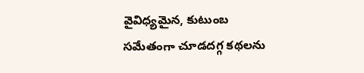వైవిధ్యమైన, కుటుంబ సమేతంగా చూడదగ్గ కథలను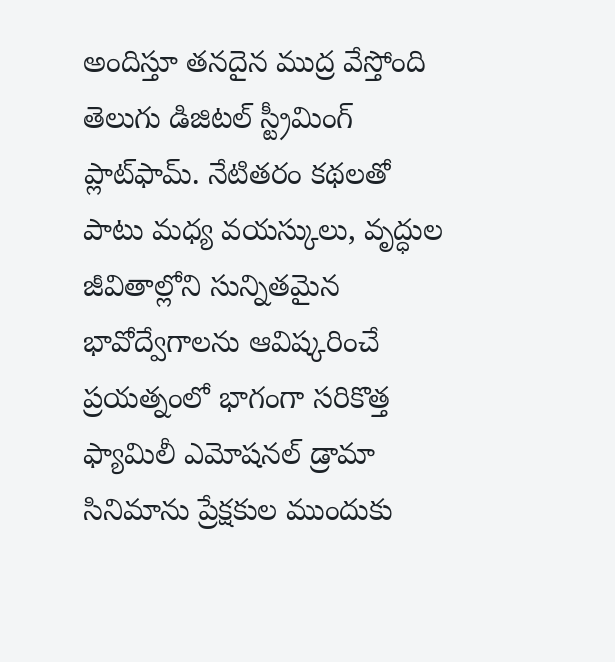అందిస్తూ తనదైన ముద్ర వేస్తోంది తెలుగు డిజిటల్ స్ట్రీమింగ్ ప్లాట్‌ఫామ్. నేటితరం కథలతో పాటు మధ్య వయస్కులు, వృద్ధుల జీవితాల్లోని సున్నితమైన భావోద్వేగాలను ఆవిష్కరించే ప్రయత్నంలో భాగంగా సరికొత్త ఫ్యామిలీ ఎమోషనల్ డ్రామా సినిమాను ప్రేక్షకుల ముందుకు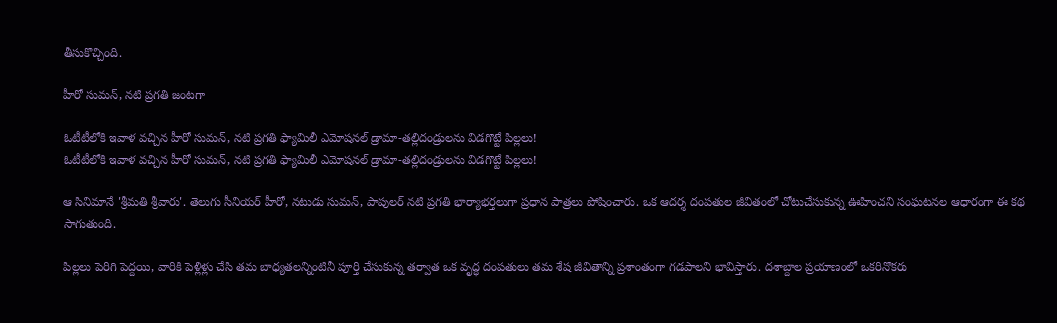తీసుకొచ్చింది.

హీరో సుమన్, నటి ప్రగతి జంటగా

ఓటీటీలోకి ఇవాళ వచ్చిన హీరో సుమన్, నటి ప్రగతి ఫ్యామిలీ ఎమోషనల్ డ్రామా-తల్లిదండ్రులను విడగొట్టే పిల్లలు!
ఓటీటీలోకి ఇవాళ వచ్చిన హీరో సుమన్, నటి ప్రగతి ఫ్యామిలీ ఎమోషనల్ డ్రామా-తల్లిదండ్రులను విడగొట్టే పిల్లలు!

ఆ సినిమానే 'శ్రీమతి శ్రీవారు'. తెలుగు సీనియర్ హీరో, నటుడు సుమన్, పాపులర్ నటి ప్రగతి భార్యాభర్తలుగా ప్రధాన పాత్రలు పోషించారు. ఒక ఆదర్శ దంపతుల జీవితంలో చోటుచేసుకున్న ఊహించని సంఘటనల ఆధారంగా ఈ కథ సాగుతుంది.

పిల్లలు పెరిగి పెద్దయి, వారికి పెళ్లిళ్లు చేసి తమ బాధ్యతలన్నింటినీ పూర్తి చేసుకున్న తర్వాత ఒక వృద్ధ దంపతులు తమ శేష జీవితాన్ని ప్రశాంతంగా గడపాలని భావిస్తారు. దశాబ్దాల ప్రయాణంలో ఒకరినొకరు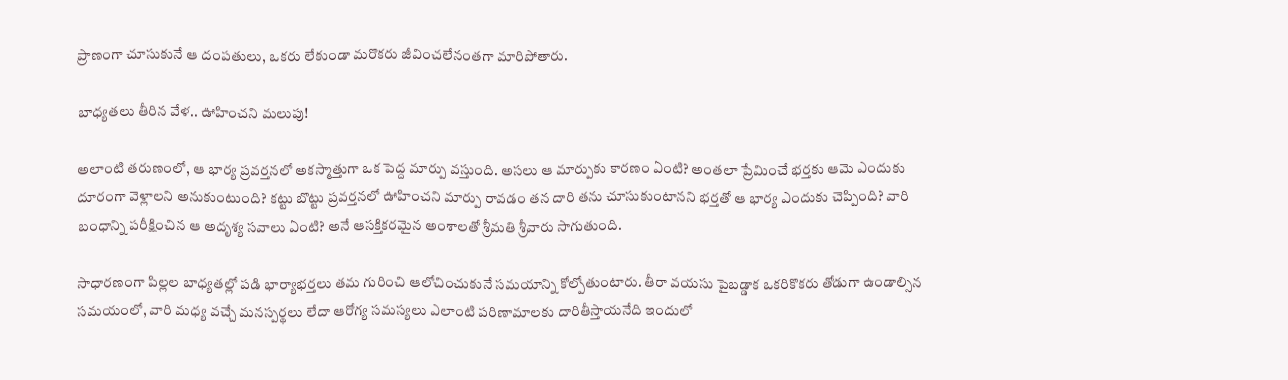ప్రాణంగా చూసుకునే ఆ దంపతులు, ఒకరు లేకుండా మరొకరు జీవించలేనంతగా మారిపోతారు.

బాధ్యతలు తీరిన వేళ.. ఊహించని మలుపు!

అలాంటి తరుణంలో, ఆ భార్య ప్రవర్తనలో అకస్మాత్తుగా ఒక పెద్ద మార్పు వస్తుంది. అసలు ఆ మార్పుకు కారణం ఏంటి? అంతలా ప్రేమించే భర్తకు ఆమె ఎందుకు దూరంగా వెళ్లాలని అనుకుంటుంది? కట్టు బొట్టు ప్రవర్తనలో ఊహించని మార్పు రావడం తన దారి తను చూసుకుంటానని భర్తతో ఆ భార్య ఎందుకు చెప్పింది? వారి బంధాన్ని పరీక్షించిన ఆ అదృశ్య సవాలు ఏంటి? అనే ఆసక్తికరమైన అంశాలతో శ్రీమతి శ్రీవారు సాగుతుంది.

సాధారణంగా పిల్లల బాధ్యతల్లో పడి భార్యాభర్తలు తమ గురించి ఆలోచించుకునే సమయాన్ని కోల్పోతుంటారు. తీరా వయసు పైబడ్డాక ఒకరికొకరు తోడుగా ఉండాల్సిన సమయంలో, వారి మధ్య వచ్చే మనస్పర్థలు లేదా ఆరోగ్య సమస్యలు ఎలాంటి పరిణామాలకు దారితీస్తాయనేది ఇందులో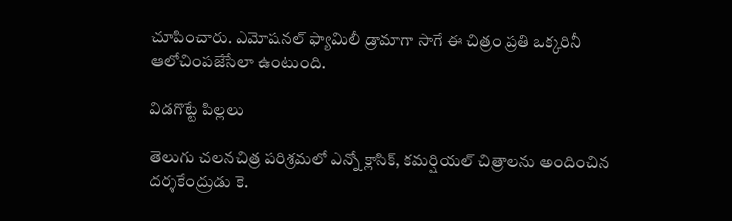చూపించారు. ఎమోషనల్ ఫ్యామిలీ డ్రామాగా సాగే ఈ చిత్రం ప్రతి ఒక్కరినీ ఆలోచింపజేసేలా ఉంటుంది.

విడగొట్టే పిల్లలు

తెలుగు చలనచిత్ర పరిశ్రమలో ఎన్నో క్లాసిక్, కమర్షియల్ చిత్రాలను అందించిన దర్శకేంద్రుడు కె.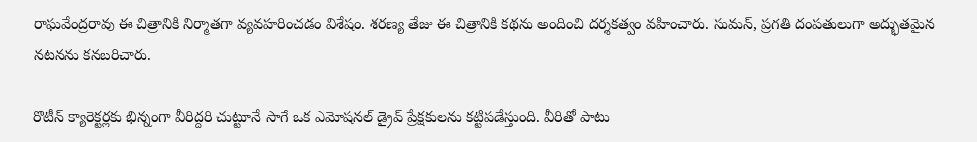రాఘవేంద్రరావు ఈ చిత్రానికి నిర్మాతగా వ్యవహరించడం విశేషం. శరణ్య తేజు ఈ చిత్రానికి కథను అందించి దర్శకత్వం వహించారు. సుమన్, ప్రగతి దంపతులుగా అద్భుతమైన నటనను కనబరిచారు.

రొటీన్ క్యారెక్టర్లకు భిన్నంగా వీరిద్దరి చుట్టూనే సాగే ఒక ఎమోషనల్ డ్రైవ్ ప్రేక్షకులను కట్టిపడేస్తుంది. వీరితో పాటు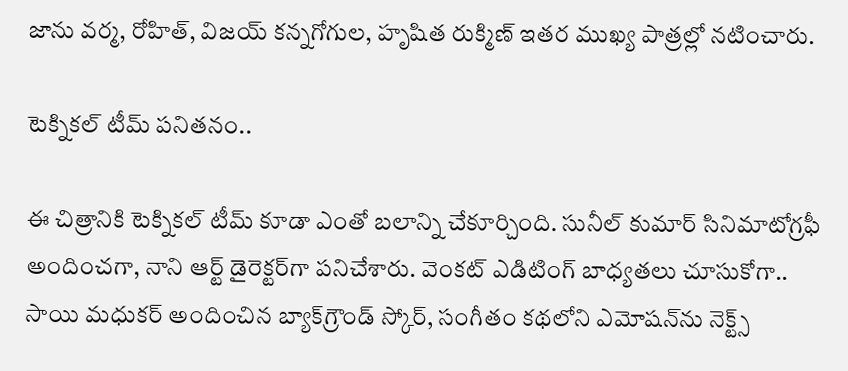జాను వర్మ, రోహిత్, విజయ్ కన్నగోగుల, హృషిత రుక్మిణ్ ఇతర ముఖ్య పాత్రల్లో నటించారు.

టెక్నికల్ టీమ్ పనితనం..

ఈ చిత్రానికి టెక్నికల్ టీమ్ కూడా ఎంతో బలాన్ని చేకూర్చింది. సునీల్ కుమార్ సినిమాటోగ్రఫీ అందించగా, నాని ఆర్ట్ డైరెక్టర్‌గా పనిచేశారు. వెంకట్ ఎడిటింగ్ బాధ్యతలు చూసుకోగా.. సాయి మధుకర్ అందించిన బ్యాక్‌గ్రౌండ్ స్కోర్, సంగీతం కథలోని ఎమోషన్‌ను నెక్ట్స్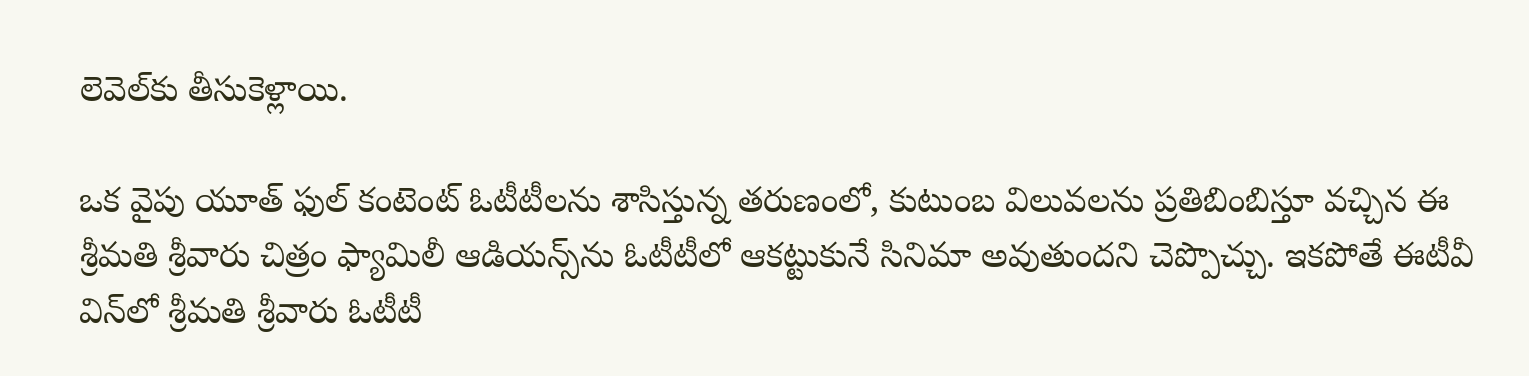లెవెల్‌కు తీసుకెళ్లాయి.

ఒక వైపు యూత్ ఫుల్ కంటెంట్ ఓటీటీలను శాసిస్తున్న తరుణంలో, కుటుంబ విలువలను ప్రతిబింబిస్తూ వచ్చిన ఈ శ్రీమతి శ్రీవారు చిత్రం ఫ్యామిలీ ఆడియన్స్‌‌ను ఓటీటీలో ఆకట్టుకునే సినిమా అవుతుందని చెప్పొచ్చు. ఇకపోతే ఈటీవీ విన్‌లో శ్రీమతి శ్రీవారు ఓటీటీ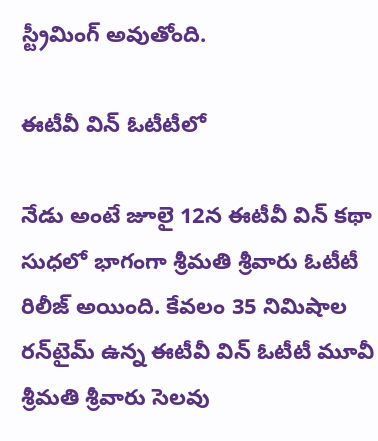స్ట్రీమింగ్ అవుతోంది.

ఈటీవీ విన్ ఓటీటీలో

నేడు అంటే జూలై 12న ఈటీవీ విన్ కథా సుధలో భాగంగా శ్రీమతి శ్రీవారు ఓటీటీ రిలీజ్ అయింది. కేవలం 35 నిమిషాల రన్‌టైమ్ ఉన్న ఈటీవీ విన్ ఓటీటీ మూవీ శ్రీమతి శ్రీవారు సెలవు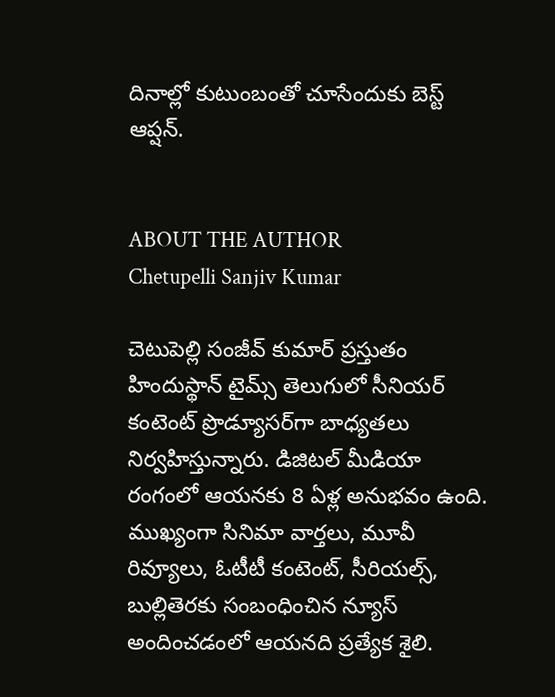దినాల్లో కుటుంబంతో చూసేందుకు బెస్ట్ ఆప్షన్.


ABOUT THE AUTHOR
Chetupelli Sanjiv Kumar

చెటుపెల్లి సంజీవ్ కుమార్ ప్రస్తుతం హిందుస్థాన్ టైమ్స్ తెలుగులో సీనియర్ కంటెంట్ ప్రొడ్యూసర్‌గా బాధ్యతలు నిర్వహిస్తున్నారు. డిజిటల్ మీడియా రంగంలో ఆయనకు 8 ఏళ్ల అనుభవం ఉంది. ముఖ్యంగా సినిమా వార్తలు, మూవీ రివ్యూలు, ఓటీటీ కంటెంట్, సీరియల్స్, బుల్లితెరకు సంబంధించిన న్యూస్ అందించడంలో ఆయనది ప్రత్యేక శైలి.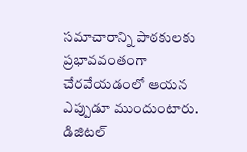సమాచారాన్ని పాఠకులకు ప్రభావవంతంగా చేరవేయడంలో ఆయన ఎప్పుడూ ముందుంటారు. డిజిటల్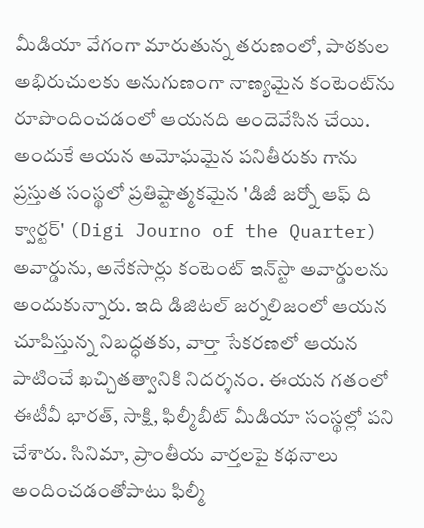మీడియా వేగంగా మారుతున్న తరుణంలో, పాఠకుల అభిరుచులకు అనుగుణంగా నాణ్యమైన కంటెంట్‌ను రూపొందించడంలో ఆయనది అందెవేసిన చేయి. అందుకే ఆయన అమోఘమైన పనితీరుకు గాను ప్రస్తుత సంస్థలో ప్రతిష్టాత్మకమైన 'డిజీ జర్నో ఆఫ్ ది క్వార్టర్' (Digi Journo of the Quarter) అవార్డును, అనేకసార్లు కంటెంట్ ఇన్‌స్టా అవార్డులను అందుకున్నారు. ఇది డిజిటల్ జర్నలిజంలో ఆయన చూపిస్తున్న నిబద్ధతకు, వార్తా సేకరణలో ఆయన పాటించే ఖచ్చితత్వానికి నిదర్శనం. ఈయన గతంలో ఈటీవీ భారత్, సాక్షి, ఫిల్మీబీట్ మీడియా సంస్థల్లో పని చేశారు. సినిమా, ప్రాంతీయ వార్తలపై కథనాలు అందించడంతోపాటు ఫిల్మీ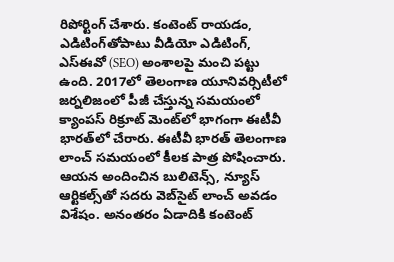రిపోర్టింగ్ చేశారు. కంటెంట్ రాయడం, ఎడిటింగ్‌తోపాటు వీడియో ఎడిటింగ్, ఎస్‌ఈవో (SEO) అంశాలపై మంచి పట్టు ఉంది. 2017లో తెలంగాణ యూనివర్సిటీలో జర్నలిజంలో పీజీ చేస్తున్న సమయంలో క్యాంపస్ రిక్రూట్ మెంట్‌లో భాగంగా ఈటీవీ భారత్‌లో చేరారు. ఈటీవీ భారత్ తెలంగాణ లాంచ్ సమయంలో కీలక పాత్ర పోషించారు. ఆయన అందించిన బులిటెన్స్, న్యూస్ ఆర్టికల్స్‌తో సదరు వెబ్‌సైట్ లాంచ్ అవడం విశేషం. అనంతరం ఏడాదికి కంటెంట్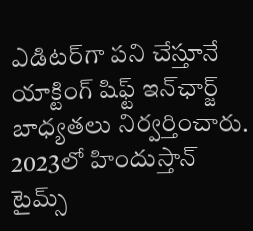ఎడిటర్‌గా పని చేస్తూనే యాక్టింగ్ షిఫ్ట్ ఇన్‌ఛార్జ్ బాధ్యతలు నిర్వర్తించారు. 2023లో హిందుస్తాన్ టైమ్స్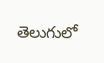తెలుగులో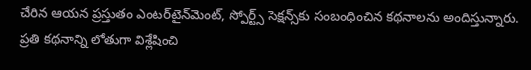చేరిన ఆయన ప్రస్తుతం ఎంటర్‌టైన్‌మెంట్, స్పోర్ట్స్ సెక్షన్స్‌కు సంబంధించిన కథనాలను అందిస్తున్నారు. ప్రతి కథనాన్ని లోతుగా విశ్లేషించి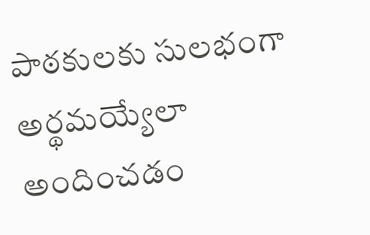పాఠకులకు సులభంగా అర్థమయ్యేలా అందించడం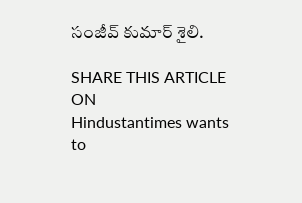సంజీవ్ కుమార్ శైలి.

SHARE THIS ARTICLE ON
Hindustantimes wants to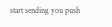start sending you push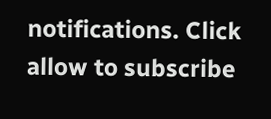notifications. Click allow to subscribe